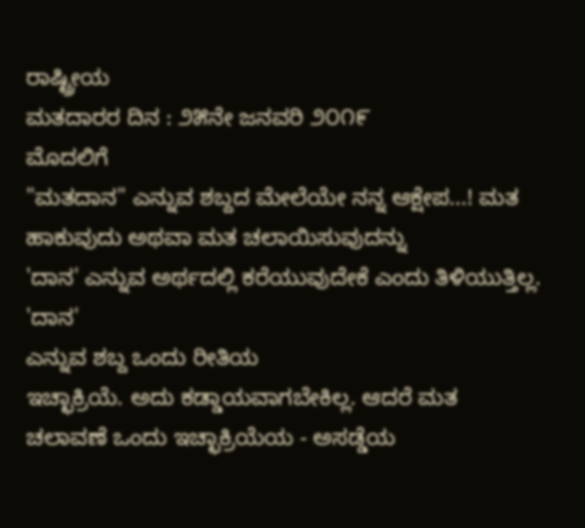ರಾಷ್ಟ್ರೀಯ
ಮತದಾರರ ದಿನ : ೨೫ನೇ ಜನವರಿ ೨೦೧೯
ಮೊದಲಿಗೆ
"ಮತದಾನ" ಎನ್ನುವ ಶಬ್ದದ ಮೇಲೆಯೇ ನನ್ನ ಆಕ್ಷೇಪ...! ಮತ
ಹಾಕುವುದು ಅಥವಾ ಮತ ಚಲಾಯಿಸುವುದನ್ನು
'ದಾನ' ಎನ್ನುವ ಅರ್ಥದಲ್ಲಿ ಕರೆಯುವುದೇಕೆ ಎಂದು ತಿಳಿಯುತ್ತಿಲ್ಲ. 'ದಾನ'
ಎನ್ನುವ ಶಬ್ದ ಒಂದು ರೀತಿಯ
ಇಚ್ಛಾಕ್ರಿಯೆ. ಅದು ಕಡ್ಡಾಯವಾಗಬೇಕಿಲ್ಲ. ಆದರೆ ಮತ
ಚಲಾವಣೆ ಒಂದು ಇಚ್ಛಾಕ್ರಿಯೆಯ - ಅಸಡ್ಡೆಯ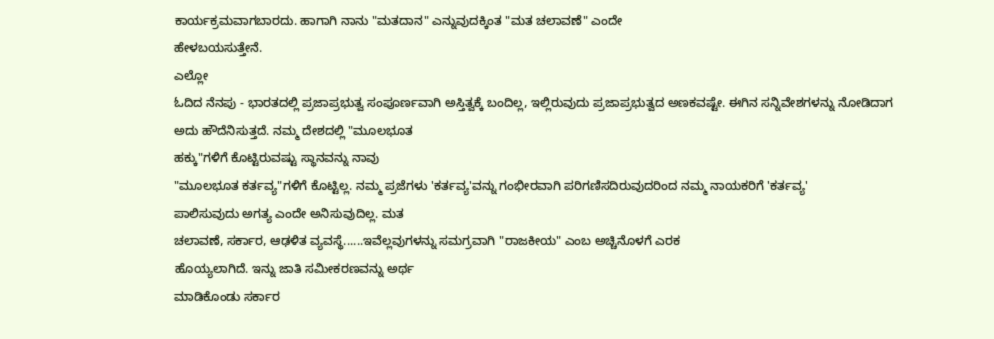ಕಾರ್ಯಕ್ರಮವಾಗಬಾರದು. ಹಾಗಾಗಿ ನಾನು "ಮತದಾನ" ಎನ್ನುವುದಕ್ಕಿಂತ "ಮತ ಚಲಾವಣೆ" ಎಂದೇ
ಹೇಳಬಯಸುತ್ತೇನೆ.
ಎಲ್ಲೋ
ಓದಿದ ನೆನಪು - ಭಾರತದಲ್ಲಿ ಪ್ರಜಾಪ್ರಭುತ್ವ ಸಂಪೂರ್ಣವಾಗಿ ಅಸ್ತಿತ್ವಕ್ಕೆ ಬಂದಿಲ್ಲ, ಇಲ್ಲಿರುವುದು ಪ್ರಜಾಪ್ರಭುತ್ವದ ಅಣಕವಷ್ಟೇ. ಈಗಿನ ಸನ್ನಿವೇಶಗಳನ್ನು ನೋಡಿದಾಗ
ಅದು ಹೌದೆನಿಸುತ್ತದೆ. ನಮ್ಮ ದೇಶದಲ್ಲಿ "ಮೂಲಭೂತ
ಹಕ್ಕು"ಗಳಿಗೆ ಕೊಟ್ಟಿರುವಷ್ಟು ಸ್ಥಾನವನ್ನು ನಾವು
"ಮೂಲಭೂತ ಕರ್ತವ್ಯ"ಗಳಿಗೆ ಕೊಟ್ಟಿಲ್ಲ. ನಮ್ಮ ಪ್ರಜೆಗಳು 'ಕರ್ತವ್ಯ'ವನ್ನು ಗಂಭೀರವಾಗಿ ಪರಿಗಣಿಸದಿರುವುದರಿಂದ ನಮ್ಮ ನಾಯಕರಿಗೆ 'ಕರ್ತವ್ಯ'
ಪಾಲಿಸುವುದು ಅಗತ್ಯ ಎಂದೇ ಅನಿಸುವುದಿಲ್ಲ. ಮತ
ಚಲಾವಣೆ, ಸರ್ಕಾರ, ಆಢಳಿತ ವ್ಯವಸ್ಥೆ......ಇವೆಲ್ಲವುಗಳನ್ನು ಸಮಗ್ರವಾಗಿ "ರಾಜಕೀಯ" ಎಂಬ ಅಚ್ಚಿನೊಳಗೆ ಎರಕ
ಹೊಯ್ಯಲಾಗಿದೆ. ಇನ್ನು ಜಾತಿ ಸಮೀಕರಣವನ್ನು ಅರ್ಥ
ಮಾಡಿಕೊಂಡು ಸರ್ಕಾರ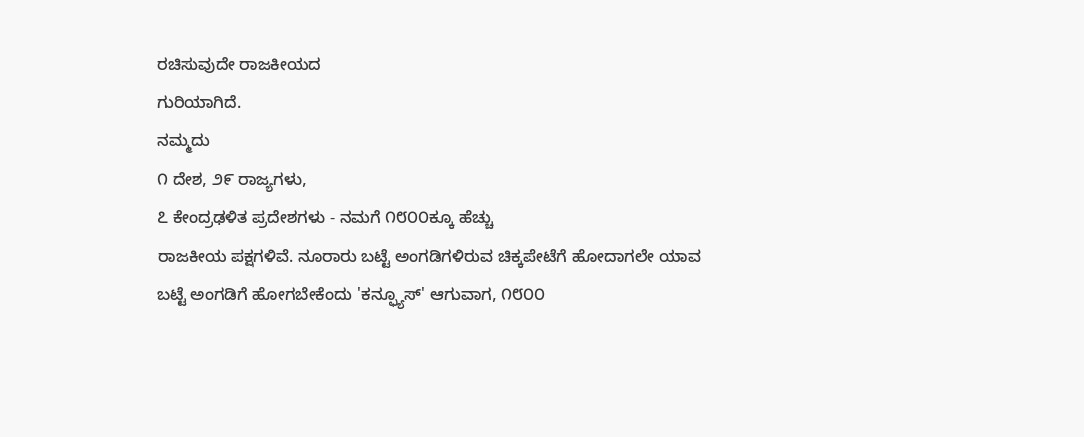ರಚಿಸುವುದೇ ರಾಜಕೀಯದ
ಗುರಿಯಾಗಿದೆ.
ನಮ್ಮದು
೧ ದೇಶ, ೨೯ ರಾಜ್ಯಗಳು,
೭ ಕೇಂದ್ರಢಳಿತ ಪ್ರದೇಶಗಳು - ನಮಗೆ ೧೮೦೦ಕ್ಕೂ ಹೆಚ್ಚು
ರಾಜಕೀಯ ಪಕ್ಷಗಳಿವೆ. ನೂರಾರು ಬಟ್ಟೆ ಅಂಗಡಿಗಳಿರುವ ಚಿಕ್ಕಪೇಟೆಗೆ ಹೋದಾಗಲೇ ಯಾವ
ಬಟ್ಟೆ ಅಂಗಡಿಗೆ ಹೋಗಬೇಕೆಂದು 'ಕನ್ಫ್ಯೂಸ್' ಆಗುವಾಗ, ೧೮೦೦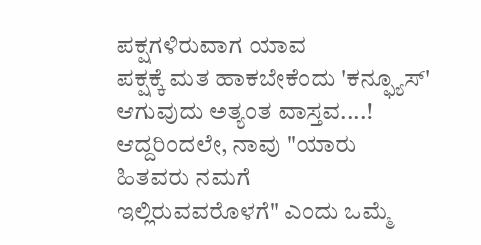ಪಕ್ಷಗಳಿರುವಾಗ ಯಾವ
ಪಕ್ಷಕ್ಕೆ ಮತ ಹಾಕಬೇಕೆಂದು 'ಕನ್ಫ್ಯೂಸ್'
ಆಗುವುದು ಅತ್ಯಂತ ವಾಸ್ತವ....! ಆದ್ದರಿಂದಲೇ, ನಾವು "ಯಾರು ಹಿತವರು ನಮಗೆ
ಇಲ್ಲಿರುವವರೊಳಗೆ" ಎಂದು ಒಮ್ಮೆ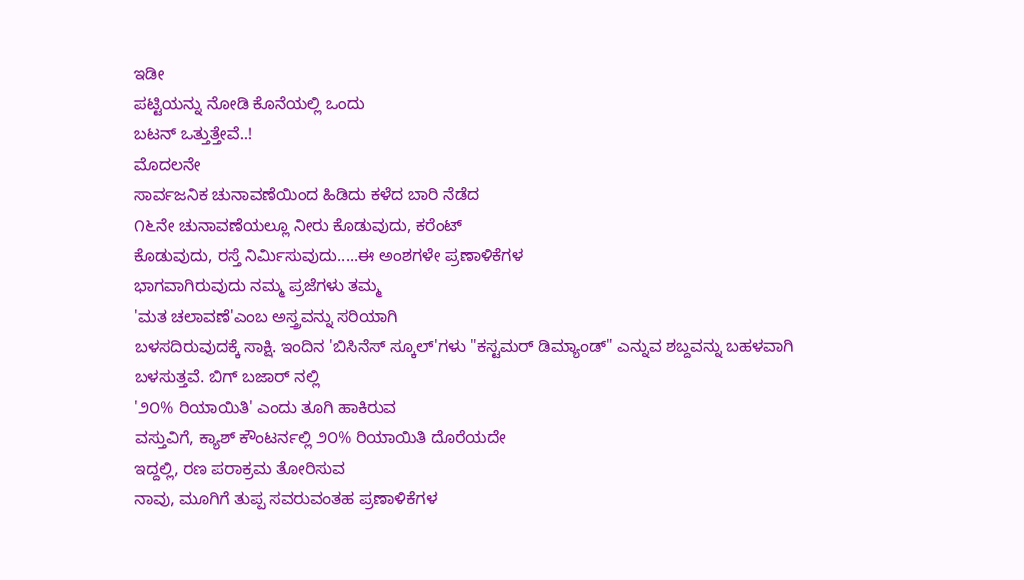ಇಡೀ
ಪಟ್ಟಿಯನ್ನು ನೋಡಿ ಕೊನೆಯಲ್ಲಿ ಒಂದು
ಬಟನ್ ಒತ್ತುತ್ತೇವೆ..!
ಮೊದಲನೇ
ಸಾರ್ವಜನಿಕ ಚುನಾವಣೆಯಿಂದ ಹಿಡಿದು ಕಳೆದ ಬಾರಿ ನೆಡೆದ
೧೬ನೇ ಚುನಾವಣೆಯಲ್ಲೂ ನೀರು ಕೊಡುವುದು, ಕರೆಂಟ್
ಕೊಡುವುದು, ರಸ್ತೆ ನಿರ್ಮಿಸುವುದು.....ಈ ಅಂಶಗಳೇ ಪ್ರಣಾಳಿಕೆಗಳ
ಭಾಗವಾಗಿರುವುದು ನಮ್ಮ ಪ್ರಜೆಗಳು ತಮ್ಮ
'ಮತ ಚಲಾವಣೆ'ಎಂಬ ಅಸ್ತ್ರವನ್ನು ಸರಿಯಾಗಿ
ಬಳಸದಿರುವುದಕ್ಕೆ ಸಾಕ್ಷಿ. ಇಂದಿನ 'ಬಿಸಿನೆಸ್ ಸ್ಕೂಲ್'ಗಳು "ಕಸ್ಟಮರ್ ಡಿಮ್ಯಾಂಡ್" ಎನ್ನುವ ಶಬ್ದವನ್ನು ಬಹಳವಾಗಿ ಬಳಸುತ್ತವೆ. ಬಿಗ್ ಬಜಾರ್ ನಲ್ಲಿ
'೨೦% ರಿಯಾಯಿತಿ' ಎಂದು ತೂಗಿ ಹಾಕಿರುವ
ವಸ್ತುವಿಗೆ, ಕ್ಯಾಶ್ ಕೌಂಟರ್ನಲ್ಲಿ ೨೦% ರಿಯಾಯಿತಿ ದೊರೆಯದೇ
ಇದ್ದಲ್ಲಿ, ರಣ ಪರಾಕ್ರಮ ತೋರಿಸುವ
ನಾವು, ಮೂಗಿಗೆ ತುಪ್ಪ ಸವರುವಂತಹ ಪ್ರಣಾಳಿಕೆಗಳ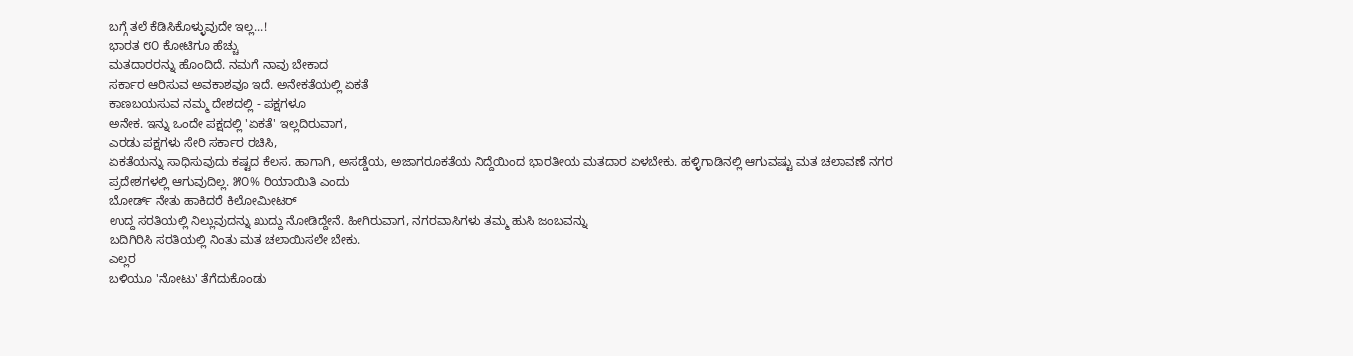ಬಗ್ಗೆ ತಲೆ ಕೆಡಿಸಿಕೊಳ್ಳುವುದೇ ಇಲ್ಲ...!
ಭಾರತ ೮೦ ಕೋಟಿಗೂ ಹೆಚ್ಚು
ಮತದಾರರನ್ನು ಹೊಂದಿದೆ. ನಮಗೆ ನಾವು ಬೇಕಾದ
ಸರ್ಕಾರ ಆರಿಸುವ ಅವಕಾಶವೂ ಇದೆ. ಅನೇಕತೆಯಲ್ಲಿ ಏಕತೆ
ಕಾಣಬಯಸುವ ನಮ್ಮ ದೇಶದಲ್ಲಿ - ಪಕ್ಷಗಳೂ
ಅನೇಕ. ಇನ್ನು ಒಂದೇ ಪಕ್ಷದಲ್ಲಿ 'ಏಕತೆ' ಇಲ್ಲದಿರುವಾಗ,
ಎರಡು ಪಕ್ಷಗಳು ಸೇರಿ ಸರ್ಕಾರ ರಚಿಸಿ,
ಏಕತೆಯನ್ನು ಸಾಧಿಸುವುದು ಕಷ್ಟದ ಕೆಲಸ. ಹಾಗಾಗಿ, ಅಸಡ್ಡೆಯ, ಅಜಾಗರೂಕತೆಯ ನಿದ್ದೆಯಿಂದ ಭಾರತೀಯ ಮತದಾರ ಏಳಬೇಕು. ಹಳ್ಳಿಗಾಡಿನಲ್ಲಿ ಆಗುವಷ್ಟು ಮತ ಚಲಾವಣೆ ನಗರ
ಪ್ರದೇಶಗಳಲ್ಲಿ ಆಗುವುದಿಲ್ಲ. ೫೦% ರಿಯಾಯಿತಿ ಎಂದು
ಬೋರ್ಡ್ ನೇತು ಹಾಕಿದರೆ ಕಿಲೋಮೀಟರ್
ಉದ್ದ ಸರತಿಯಲ್ಲಿ ನಿಲ್ಲುವುದನ್ನು ಖುದ್ದು ನೋಡಿದ್ದೇನೆ. ಹೀಗಿರುವಾಗ, ನಗರವಾಸಿಗಳು ತಮ್ಮ ಹುಸಿ ಜಂಬವನ್ನು
ಬದಿಗಿರಿಸಿ ಸರತಿಯಲ್ಲಿ ನಿಂತು ಮತ ಚಲಾಯಿಸಲೇ ಬೇಕು.
ಎಲ್ಲರ
ಬಳಿಯೂ 'ನೋಟು' ತೆಗೆದುಕೊಂಡು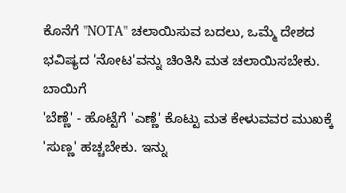ಕೊನೆಗೆ "NOTA" ಚಲಾಯಿಸುವ ಬದಲು, ಒಮ್ಮೆ ದೇಶದ ಭವಿಷ್ಯದ 'ನೋಟ'ವನ್ನು ಚಿಂತಿಸಿ ಮತ ಚಲಾಯಿಸಬೇಕು. ಬಾಯಿಗೆ
'ಬೆಣ್ಣೆ' - ಹೊಟ್ಟೆಗೆ 'ಎಣ್ಣೆ' ಕೊಟ್ಟು ಮತ ಕೇಳುವವರ ಮುಖಕ್ಕೆ
'ಸುಣ್ಣ' ಹಚ್ಚಬೇಕು. ಇನ್ನು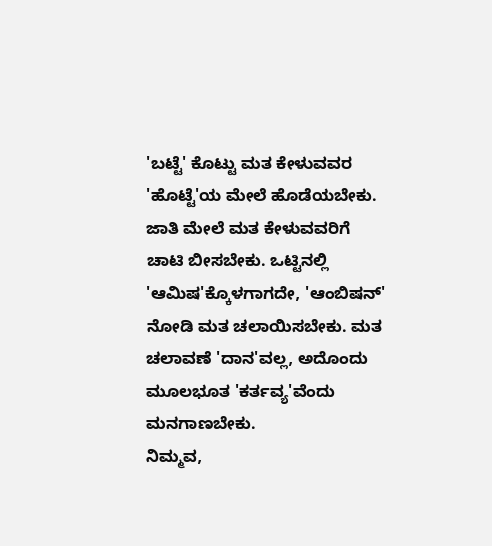'ಬಟ್ಟೆ' ಕೊಟ್ಟು ಮತ ಕೇಳುವವರ 'ಹೊಟ್ಟೆ'ಯ ಮೇಲೆ ಹೊಡೆಯಬೇಕು.
ಜಾತಿ ಮೇಲೆ ಮತ ಕೇಳುವವರಿಗೆ
ಚಾಟಿ ಬೀಸಬೇಕು. ಒಟ್ಟಿನಲ್ಲಿ 'ಆಮಿಷ'ಕ್ಕೊಳಗಾಗದೇ, 'ಆಂಬಿಷನ್'
ನೋಡಿ ಮತ ಚಲಾಯಿಸಬೇಕು. ಮತ
ಚಲಾವಣೆ 'ದಾನ'ವಲ್ಲ, ಅದೊಂದು
ಮೂಲಭೂತ 'ಕರ್ತವ್ಯ'ವೆಂದು ಮನಗಾಣಬೇಕು.
ನಿಮ್ಮವ,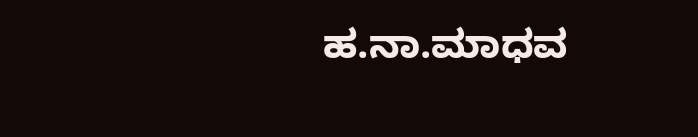ಹ.ನಾ.ಮಾಧವ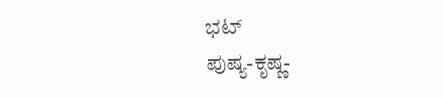ಭಟ್
ಪುಷ್ಯ-ಕೃಷ್ಣ-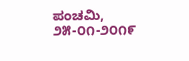ಪಂಚಮಿ, ೨೫-೦೧-೨೦೧೯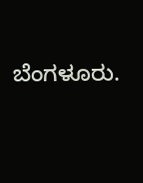ಬೆಂಗಳೂರು.